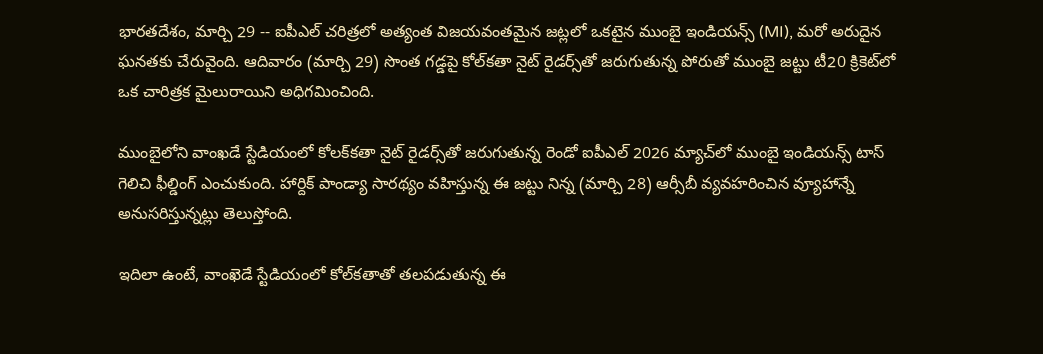భారతదేశం, మార్చి 29 -- ఐపీఎల్ చరిత్రలో అత్యంత విజయవంతమైన జట్లలో ఒకటైన ముంబై ఇండియన్స్ (MI), మరో అరుదైన ఘనతకు చేరువైంది. ఆదివారం (మార్చి 29) సొంత గడ్డపై కోల్‌కతా నైట్ రైడర్స్‌తో జరుగుతున్న పోరుతో ముంబై జట్టు టీ20 క్రికెట్‌లో ఒక చారిత్రక మైలురాయిని అధిగమించింది.

ముంబైలోని వాంఖడే స్టేడియంలో కోలక్‌కతా నైట్ రైడర్స్‌తో జరుగుతున్న రెండో ఐపీఎల్ 2026 మ్యాచ్‌లో ముంబై ఇండియన్స్ టాస్ గెలిచి ఫీల్డింగ్ ఎంచుకుంది. హార్దిక్ పాండ్యా సారథ్యం వహిస్తున్న ఈ జట్టు నిన్న (మార్చి 28) ఆర్సీబీ వ్యవహరించిన వ్యూహాన్నే అనుసరిస్తున్నట్లు తెలుస్తోంది.

ఇదిలా ఉంటే, వాంఖెడే స్టేడియంలో కోల్‌కతాతో తలపడుతున్న ఈ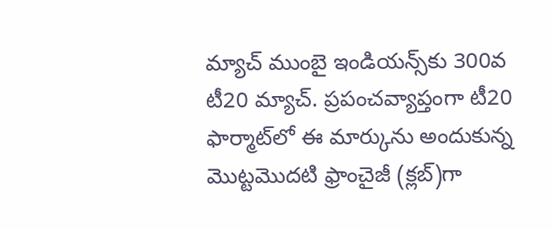మ్యాచ్ ముంబై ఇండియన్స్‌కు 300వ టీ20 మ్యాచ్. ప్రపంచవ్యాప్తంగా టీ20 ఫార్మాట్‌లో ఈ మార్కును అందుకున్న మొట్టమొదటి ఫ్రాంచైజీ (క్లబ్)గా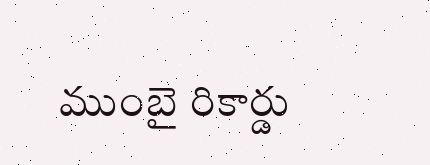ముంబై రికార్డు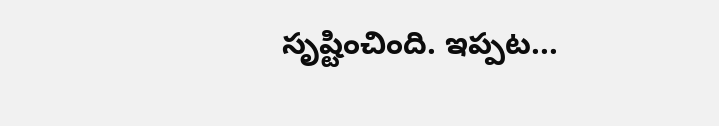సృష్టించింది. ఇప్పట...